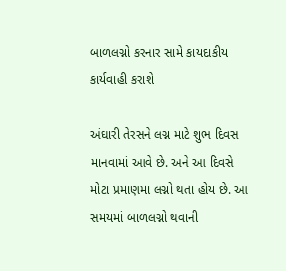બાળલગ્નો કરનાર સામે કાયદાકીય કાર્યવાહી કરાશે

અંઘારી તેરસને લગ્ન માટે શુભ દિવસ માનવામાં આવે છે. અને આ દિવસે મોટા પ્રમાણમા લગ્નો થતા હોય છે. આ સમયમાં બાળલગ્નો થવાની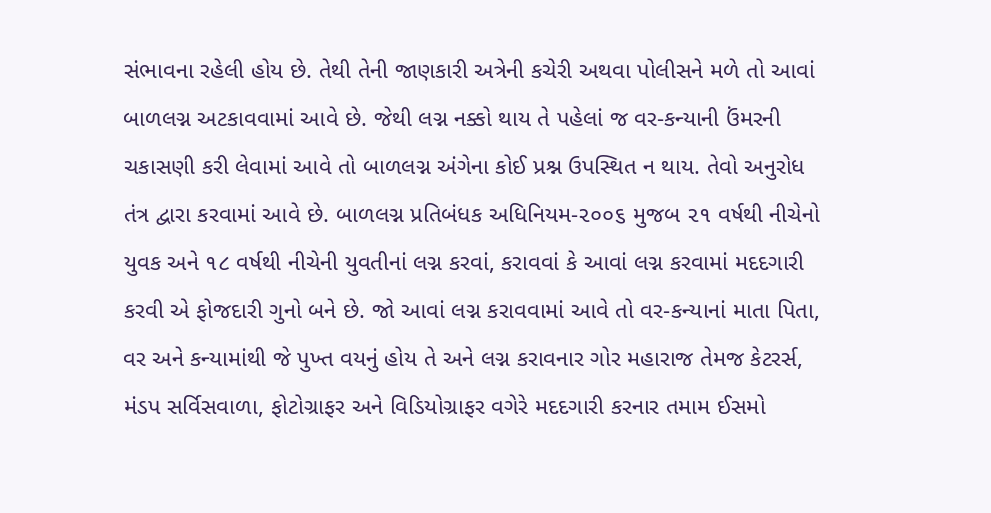સંભાવના રહેલી હોય છે. તેથી તેની જાણકારી અત્રેની કચેરી અથવા પોલીસને મળે તો આવાં બાળલગ્ન અટકાવવામાં આવે છે. જેથી લગ્ન નક્કો થાય તે પહેલાં જ વર-કન્યાની ઉંમરની ચકાસણી કરી લેવામાં આવે તો બાળલગ્ન અંગેના કોઈ પ્રશ્ન ઉપસ્થિત ન થાય. તેવો અનુરોધ તંત્ર દ્વારા કરવામાં આવે છે. બાળલગ્ન પ્રતિબંધક અધિનિયમ-૨૦૦૬ મુજબ ૨૧ વર્ષથી નીચેનો યુવક અને ૧૮ વર્ષથી નીચેની યુવતીનાં લગ્ન કરવાં, કરાવવાં કે આવાં લગ્ન કરવામાં મદદગારી કરવી એ ફોજદારી ગુનો બને છે. જો આવાં લગ્ન કરાવવામાં આવે તો વર-કન્યાનાં માતા પિતા, વર અને કન્યામાંથી જે પુખ્ત વયનું હોય તે અને લગ્ન કરાવનાર ગોર મહારાજ તેમજ કેટરર્સ, મંડપ સર્વિસવાળા, ફોટોગ્રાફર અને વિડિયોગ્રાફર વગેરે મદદગારી કરનાર તમામ ઈસમો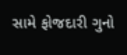સામે ફોજદારી ગુનો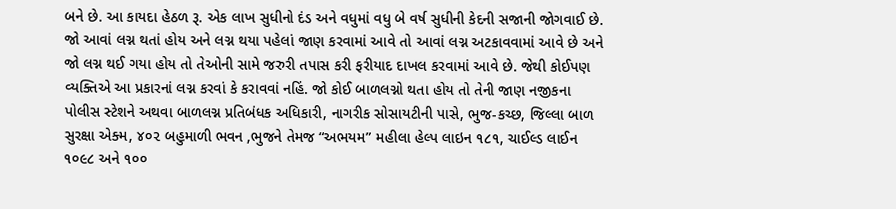બને છે. આ કાયદા હેઠળ રૂ. એક લાખ સુધીનો દંડ અને વધુમાં વધુ બે વર્ષ સુધીની કેદની સજાની જોગવાઈ છે. જો આવાં લગ્ન થતાં હોય અને લગ્ન થયા પહેલાં જાણ કરવામાં આવે તો આવાં લગ્ન અટકાવવામાં આવે છે અને જો લગ્ન થઈ ગયા હોય તો તેઓની સામે જરુરી તપાસ કરી ફરીયાદ દાખલ કરવામાં આવે છે. જેથી કોઈપણ વ્યક્તિએ આ પ્રકારનાં લગ્ન કરવાં કે કરાવવાં નહિં. જો કોઈ બાળલગ્નો થતા હોય તો તેની જાણ નજીકના પોલીસ સ્ટેશને અથવા બાળલગ્ન પ્રતિબંધક અધિકારી, નાગરીક સોસાયટીની પાસે, ભુજ-કચ્છ, જિલ્લા બાળ સુરક્ષા એક્મ, ૪૦૨ બહુમાળી ભવન ,ભુજને તેમજ “અભયમ” મહીલા હેલ્પ લાઇન ૧૮૧, ચાઈલ્ડ લાઈન ૧૦૯૮ અને ૧૦૦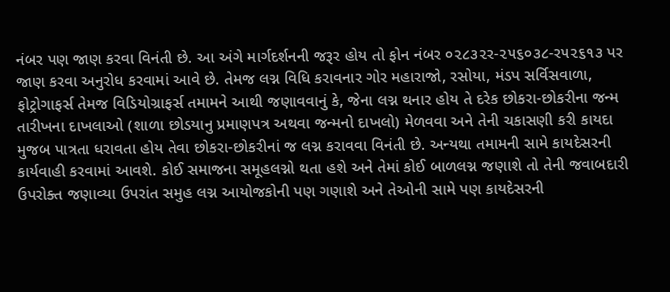નંબર પણ જાણ કરવા વિનંતી છે. આ અંગે માર્ગદર્શનની જરૂર હોય તો ફોન નંબર ૦૨૮૩૨ર-૨૫૬૦૩૮-ર૫૨૬૧૩ પર જાણ કરવા અનુરોધ કરવામાં આવે છે. તેમજ લગ્ન વિધિ કરાવનાર ગોર મહારાજો, રસોયા, મંડપ સર્વિસવાળા, ફોટ્રોગાફર્સ તેમજ વિડિયોગ્રાફર્સ તમામને આથી જણાવવાનું કે, જેના લગ્ન થનાર હોય તે દરેક છોકરા-છોકરીના જન્મ તારીખના દાખલાઓ (શાળા છોડયાનુ પ્રમાણપત્ર અથવા જન્મનો દાખલો) મેળવવા અને તેની ચકાસણી કરી કાયદા મુજબ પાત્રતા ધરાવતા હોય તેવા છોકરા-છોકરીનાં જ લગ્ન કરાવવા વિનંતી છે. અન્યથા તમામની સામે કાયદેસરની કાર્યવાહી કરવામાં આવશે. કોઈ સમાજના સમૂહલગ્નો થતા હશે અને તેમાં કોઈ બાળલગ્ન જણાશે તો તેની જવાબદારી ઉપરોક્ત જણાવ્યા ઉપરાંત સમુહ લગ્ન આયોજકોની પણ ગણાશે અને તેઓની સામે પણ કાયદેસરની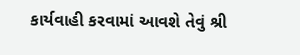કાર્યવાહી કરવામાં આવશે તેવું શ્રી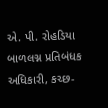એ. પી. રોહડિયા બાળલગ્ન પ્રતિબંધક અધિકારી, કચ્છ-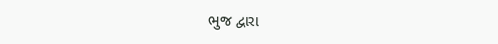ભુજ દ્વારા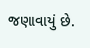જણાવાયું છે.